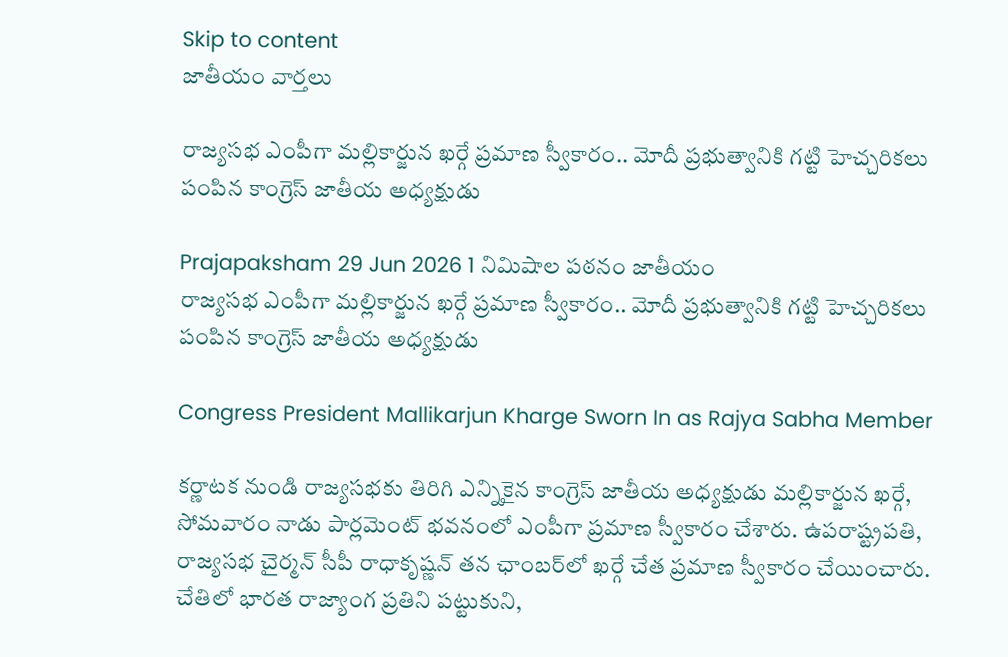Skip to content
జాతీయం వార్తలు

రాజ్యసభ ఎంపీగా మల్లికార్జున ఖర్గే ప్రమాణ స్వీకారం.. మోదీ ప్రభుత్వానికి గట్టి హెచ్చరికలు పంపిన కాంగ్రెస్ జాతీయ అధ్యక్షుడు

Prajapaksham 29 Jun 2026 1 నిమిషాల పఠనం జాతీయం
రాజ్యసభ ఎంపీగా మల్లికార్జున ఖర్గే ప్రమాణ స్వీకారం.. మోదీ ప్రభుత్వానికి గట్టి హెచ్చరికలు పంపిన కాంగ్రెస్ జాతీయ అధ్యక్షుడు

Congress President Mallikarjun Kharge Sworn In as Rajya Sabha Member

కర్ణాటక నుండి రాజ్యసభకు తిరిగి ఎన్నికైన కాంగ్రెస్ జాతీయ అధ్యక్షుడు మల్లికార్జున ఖర్గే, సోమవారం నాడు పార్లమెంట్ భవనంలో ఎంపీగా ప్రమాణ స్వీకారం చేశారు. ఉపరాష్ట్రపతి, రాజ్యసభ చైర్మన్ సీపీ రాధాకృష్ణన్ తన ఛాంబర్‌లో ఖర్గే చేత ప్రమాణ స్వీకారం చేయించారు. చేతిలో భారత రాజ్యాంగ ప్రతిని పట్టుకుని,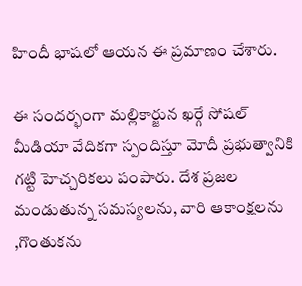హిందీ భాషలో ఆయన ఈ ప్రమాణం చేశారు.

ఈ సందర్భంగా మల్లికార్జున ఖర్గే సోషల్ మీడియా వేదికగా స్పందిస్తూ మోదీ ప్రభుత్వానికి గట్టి హెచ్చరికలు పంపారు. దేశ ప్రజల మండుతున్న సమస్యలను, వారి ఆకాంక్షలను ,గొంతుకను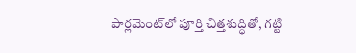పార్లమెంట్‌లో పూర్తి చిత్తశుద్ధితో, గట్టి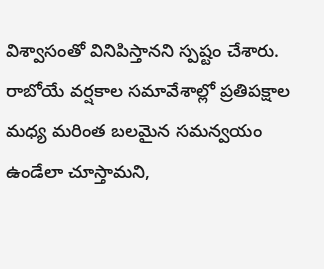విశ్వాసంతో వినిపిస్తానని స్పష్టం చేశారు. రాబోయే వర్షకాల సమావేశాల్లో ప్రతిపక్షాల మధ్య మరింత బలమైన సమన్వయం ఉండేలా చూస్తామని,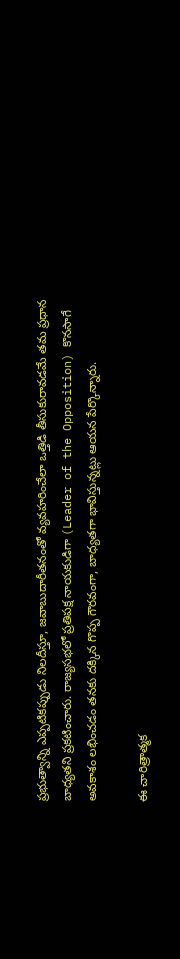ప్రభుత్వాన్ని ఎప్పటికప్పుడు నిలదీస్తూ, జవాబుదారీతనంతో వ్యవహరించేలా ఒత్తిడి తీసుకురావడమే తమ ప్రధాన బాధ్యతని ప్రకటించారు. రాజ్యసభలో ప్రతిపక్ష నాయకుడిగా (Leader of the Opposition) కొనసాగే అవకాశం లభించడం తనకు దక్కిన గొప్ప గౌరవంగా, బాధ్యతగా భావిస్తున్నట్లు ఆయన పేర్కొన్నారు.

ఈ చారిత్రాత్మక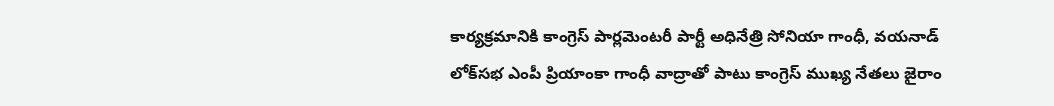కార్యక్రమానికి కాంగ్రెస్ పార్లమెంటరీ పార్టీ అధినేత్రి సోనియా గాంధీ, వయనాడ్ లోక్‌సభ ఎంపీ ప్రియాంకా గాంధీ వాద్రాతో పాటు కాంగ్రెస్ ముఖ్య నేతలు జైరాం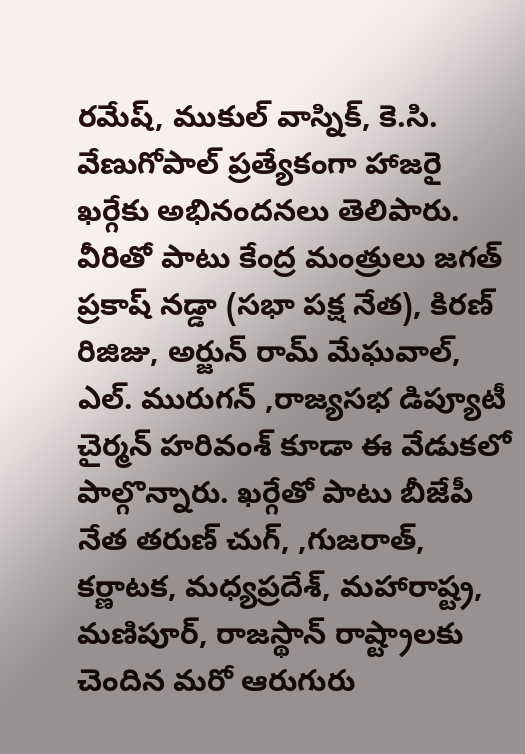రమేష్, ముకుల్ వాస్నిక్, కె.సి. వేణుగోపాల్ ప్రత్యేకంగా హాజరై ఖర్గేకు అభినందనలు తెలిపారు. వీరితో పాటు కేంద్ర మంత్రులు జగత్ ప్రకాష్ నడ్డా (సభా పక్ష నేత), కిరణ్ రిజిజు, అర్జున్ రామ్ మేఘవాల్, ఎల్. మురుగన్ ,రాజ్యసభ డిప్యూటీ చైర్మన్ హరివంశ్ కూడా ఈ వేడుకలో పాల్గొన్నారు. ఖర్గేతో పాటు బీజేపీ నేత తరుణ్ చుగ్, ,గుజరాత్, కర్ణాటక, మధ్యప్రదేశ్, మహారాష్ట్ర, మణిపూర్, రాజస్థాన్ రాష్ట్రాలకు చెందిన మరో ఆరుగురు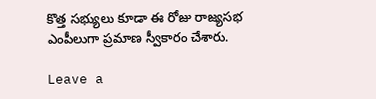కొత్త సభ్యులు కూడా ఈ రోజు రాజ్యసభ ఎంపీలుగా ప్రమాణ స్వీకారం చేశారు.

Leave a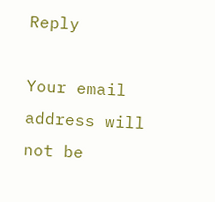Reply

Your email address will not be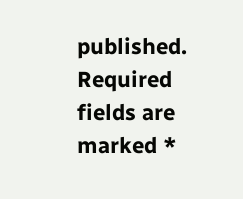published. Required fields are marked *